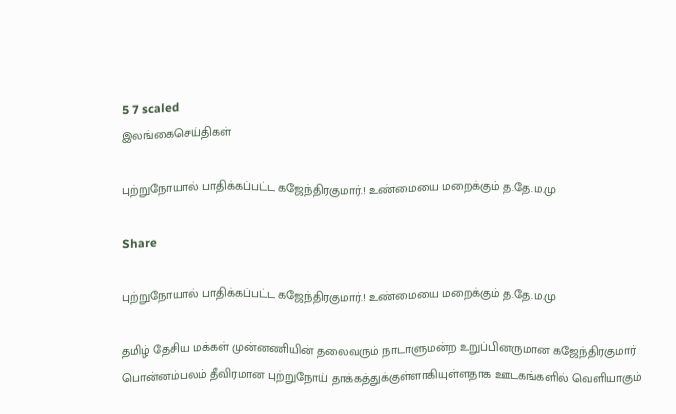5 7 scaled
இலங்கைசெய்திகள்

புற்றுநோயால் பாதிக்கப்பட்ட கஜேந்திரகுமார்.! உண்மையை மறைக்கும் த.தே.ம.மு

Share

புற்றுநோயால் பாதிக்கப்பட்ட கஜேந்திரகுமார்.! உண்மையை மறைக்கும் த.தே.ம.மு

தமிழ் தேசிய மக்கள் முன்னணியின் தலைவரும் நாடாளுமன்ற உறுப்பினருமான கஜேந்திரகுமார் பொன்னம்பலம் தீவிரமான புற்றுநோய் தாக்கத்துக்குள்ளாகியுள்ளதாக ஊடகங்களில் வெளியாகும்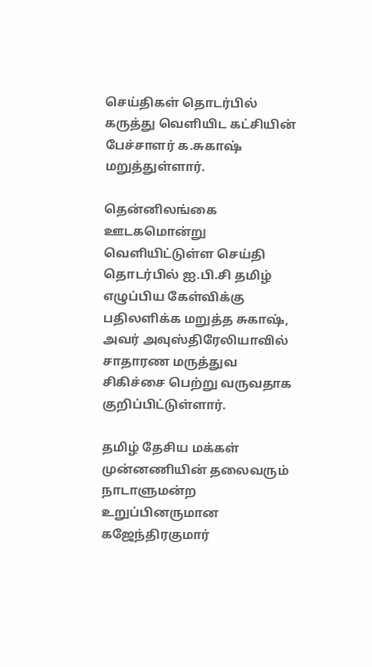செய்திகள் தொடர்பில் கருத்து வெளியிட கட்சியின் பேச்சாளர் க.சுகாஷ் மறுத்துள்ளார்.

தென்னிலங்கை ஊடகமொன்று வெளியிட்டுள்ள செய்தி தொடர்பில் ஐ.பி.சி தமிழ் எழுப்பிய கேள்விக்கு பதிலளிக்க மறுத்த சுகாஷ், அவர் அவுஸ்திரேலியாவில் சாதாரண மருத்துவ சிகிச்சை பெற்று வருவதாக குறிப்பிட்டுள்ளார்.

தமிழ் தேசிய மக்கள் முன்னணியின் தலைவரும் நாடாளுமன்ற உறுப்பினருமான கஜேந்திரகுமார்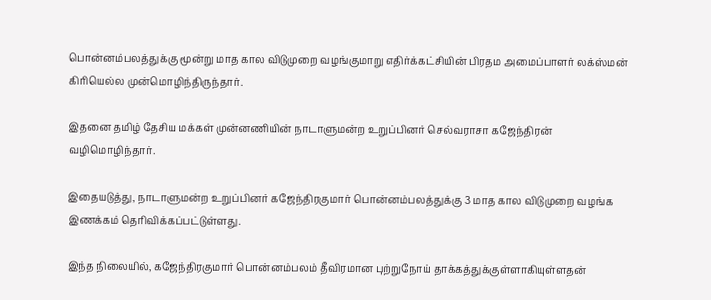பொன்னம்பலத்துக்கு மூன்று மாத கால விடுமுறை வழங்குமாறு எதிர்க்கட்சியின் பிரதம அமைப்பாளர் லக்ஸ்மன் கிரியெல்ல முன்மொழிந்திருந்தார்.

இதனை தமிழ் தேசிய மக்கள் முன்னணியின் நாடாளுமன்ற உறுப்பினர் செல்வராசா கஜேந்திரன் வழிமொழிந்தார்.

இதையடுத்து, நாடாளுமன்ற உறுப்பினர் கஜேந்திரகுமார் பொன்னம்பலத்துக்கு 3 மாத கால விடுமுறை வழங்க இணக்கம் தெரிவிக்கப்பட்டுள்ளது.

இந்த நிலையில், கஜேந்திரகுமார் பொன்னம்பலம் தீவிரமான புற்றுநோய் தாக்கத்துக்குள்ளாகியுள்ளதன்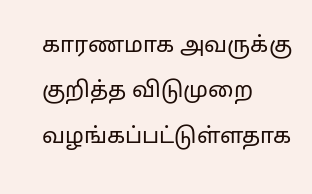காரணமாக அவருக்கு குறித்த விடுமுறை வழங்கப்பட்டுள்ளதாக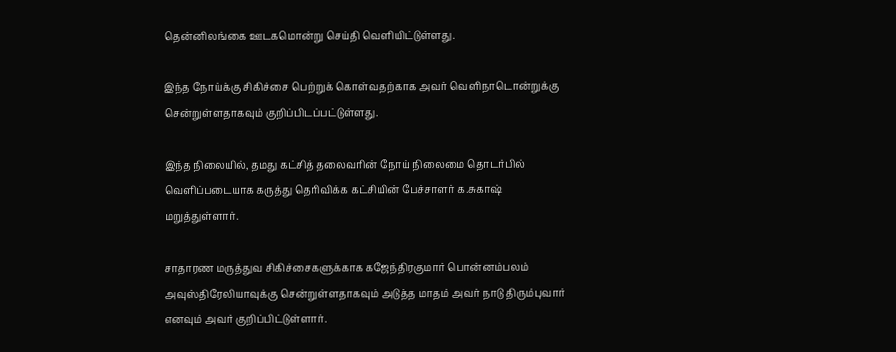தென்னிலங்கை ஊடகமொன்று செய்தி வெளியிட்டுள்ளது.

இந்த நோய்க்கு சிகிச்சை பெற்றுக் கொள்வதற்காக அவர் வெளிநாடொன்றுக்கு சென்றுள்ளதாகவும் குறிப்பிடப்பட்டுள்ளது.

இந்த நிலையில், தமது கட்சித் தலைவரின் நோய் நிலைமை தொடர்பில் வெளிப்படையாக கருத்து தெரிவிக்க கட்சியின் பேச்சாளர் க.சுகாஷ் மறுத்துள்ளார்.

சாதாரண மருத்துவ சிகிச்சைகளுக்காக கஜேந்திரகுமார் பொன்னம்பலம் அவுஸ்திரேலியாவுக்கு சென்றுள்ளதாகவும் அடுத்த மாதம் அவர் நாடு திரும்புவார் எனவும் அவர் குறிப்பிட்டுள்ளார்.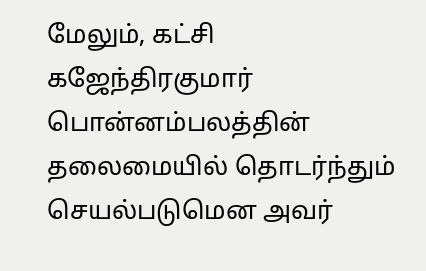மேலும், கட்சி கஜேந்திரகுமார் பொன்னம்பலத்தின் தலைமையில் தொடர்ந்தும் செயல்படுமென அவர்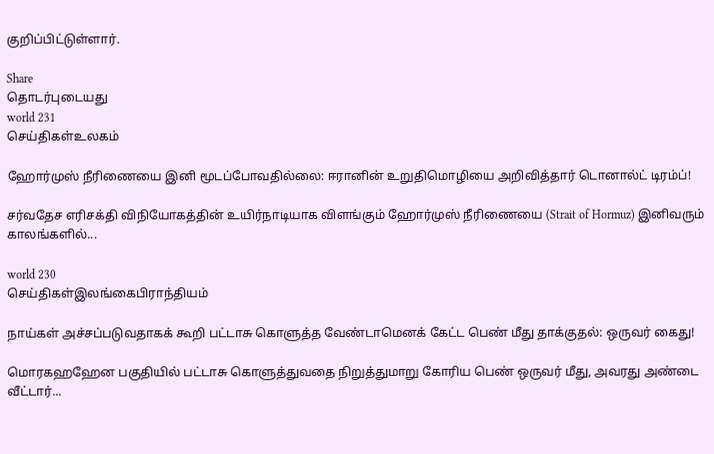குறிப்பிட்டுள்ளார்.

Share
தொடர்புடையது
world 231
செய்திகள்உலகம்

ஹோர்முஸ் நீரிணையை இனி மூடப்போவதில்லை: ஈரானின் உறுதிமொழியை அறிவித்தார் டொனால்ட் டிரம்ப்!

சர்வதேச எரிசக்தி விநியோகத்தின் உயிர்நாடியாக விளங்கும் ஹோர்முஸ் நீரிணையை (Strait of Hormuz) இனிவரும் காலங்களில்...

world 230
செய்திகள்இலங்கைபிராந்தியம்

நாய்கள் அச்சப்படுவதாகக் கூறி பட்டாசு கொளுத்த வேண்டாமெனக் கேட்ட பெண் மீது தாக்குதல்: ஒருவர் கைது!

மொரகஹஹேன பகுதியில் பட்டாசு கொளுத்துவதை நிறுத்துமாறு கோரிய பெண் ஒருவர் மீது, அவரது அண்டை வீட்டார்...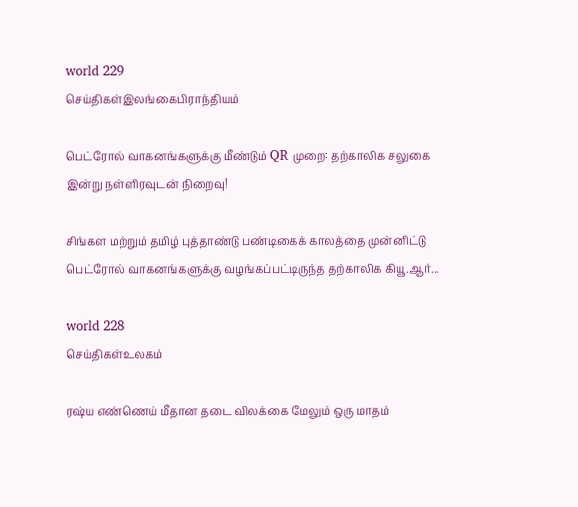world 229
செய்திகள்இலங்கைபிராந்தியம்

பெட்ரோல் வாகனங்களுக்கு மீண்டும் QR முறை: தற்காலிக சலுகை இன்று நள்ளிரவுடன் நிறைவு!

சிங்கள மற்றும் தமிழ் புத்தாண்டு பண்டிகைக் காலத்தை முன்னிட்டு பெட்ரோல் வாகனங்களுக்கு வழங்கப்பட்டிருந்த தற்காலிக கியூ.ஆர்...

world 228
செய்திகள்உலகம்

ரஷ்ய எண்ணெய் மீதான தடை விலக்கை மேலும் ஒரு மாதம்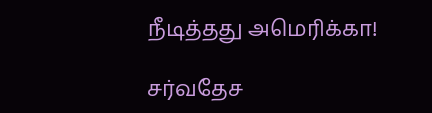நீடித்தது அமெரிக்கா!

சர்வதேச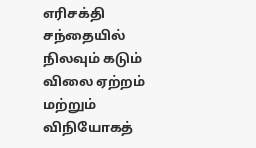எரிசக்தி சந்தையில் நிலவும் கடும் விலை ஏற்றம் மற்றும் விநியோகத்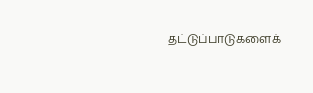தட்டுப்பாடுகளைக்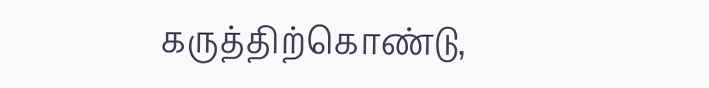கருத்திற்கொண்டு,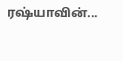ரஷ்யாவின்...